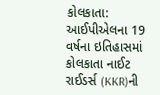કોલકાતા: આઈપીએલના 19 વર્ષના ઇતિહાસમાં કોલકાતા નાઈટ રાઈડર્સ (KKR)ની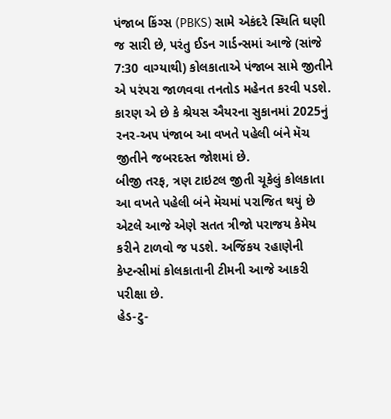પંજાબ કિંગ્સ (PBKS) સામે એકંદરે સ્થિતિ ઘણી જ સારી છે, પરંતુ ઈડન ગાર્ડન્સમાં આજે (સાંજે 7:30 વાગ્યાથી) કોલકાતાએ પંજાબ સામે જીતીને એ પરંપરા જાળવવા તનતોડ મહેનત કરવી પડશે. કારણ એ છે કે શ્રેયસ ઐયરના સુકાનમાં 2025નું રનર-અપ પંજાબ આ વખતે પહેલી બંને મૅચ જીતીને જબરદસ્ત જોશમાં છે.
બીજી તરફ, ત્રણ ટાઇટલ જીતી ચૂકેલું કોલકાતા આ વખતે પહેલી બંને મૅચમાં પરાજિત થયું છે એટલે આજે એણે સતત ત્રીજો પરાજય કેમેય કરીને ટાળવો જ પડશે. અજિંકય રહાણેની કેપ્ટન્સીમાં કોલકાતાની ટીમની આજે આકરી પરીક્ષા છે.
હેડ-ટુ-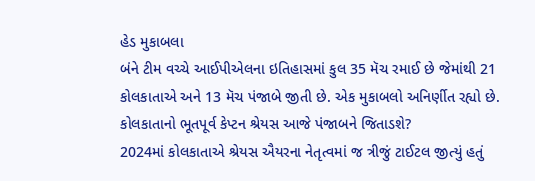હેડ મુકાબલા
બંને ટીમ વચ્ચે આઈપીએલના ઇતિહાસમાં કુલ 35 મૅચ રમાઈ છે જેમાંથી 21 કોલકાતાએ અને 13 મૅચ પંજાબે જીતી છે. એક મુકાબલો અનિર્ણીત રહ્યો છે.
કોલકાતાનો ભૂતપૂર્વ કેપ્ટન શ્રેયસ આજે પંજાબને જિતાડશે?
2024માં કોલકાતાએ શ્રેયસ ઐયરના નેતૃત્વમાં જ ત્રીજું ટાઈટલ જીત્યું હતું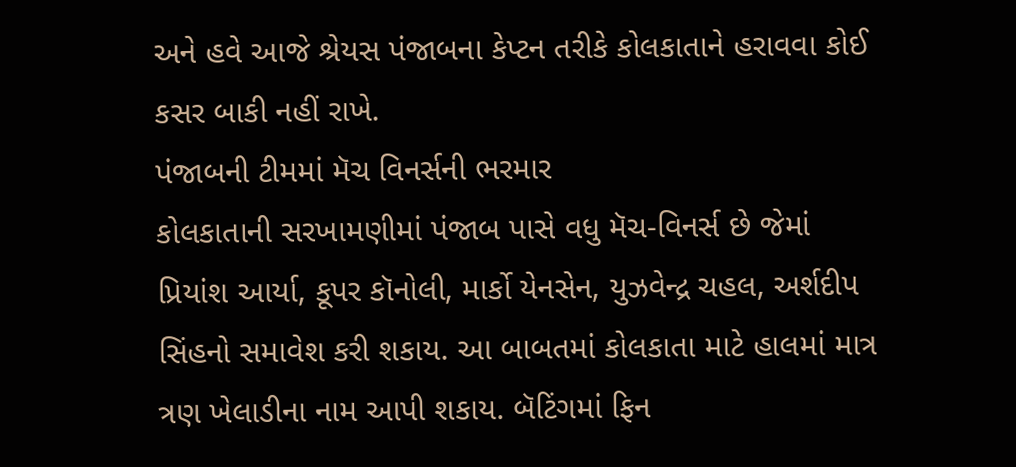અને હવે આજે શ્રેયસ પંજાબના કેપ્ટન તરીકે કોલકાતાને હરાવવા કોઈ કસર બાકી નહીં રાખે.
પંજાબની ટીમમાં મૅચ વિનર્સની ભરમાર
કોલકાતાની સરખામણીમાં પંજાબ પાસે વધુ મૅચ-વિનર્સ છે જેમાં પ્રિયાંશ આર્યા, કૂપર કૉનોલી, માર્કો યેનસેન, યુઝવેન્દ્ર ચહલ, અર્શદીપ સિંહનો સમાવેશ કરી શકાય. આ બાબતમાં કોલકાતા માટે હાલમાં માત્ર ત્રણ ખેલાડીના નામ આપી શકાય. બૅટિંગમાં ફિન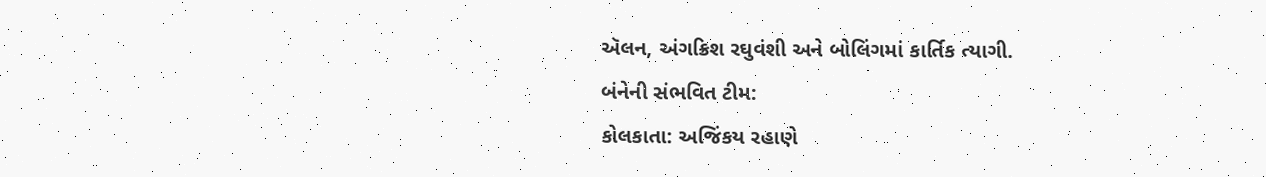ઍલન, અંગક્રિશ રઘુવંશી અને બોલિંગમાં કાર્તિક ત્યાગી.
બંનેની સંભવિત ટીમ:
કોલકાતા: અજિંકય રહાણે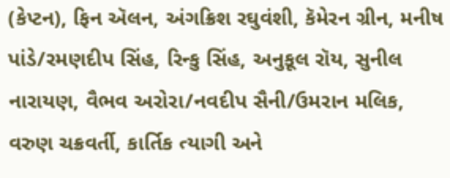(કેપ્ટન), ફિન ઍલન, અંગક્રિશ રઘુવંશી, કૅમેરન ગ્રીન, મનીષ પાંડે/રમણદીપ સિંહ, રિન્કુ સિંહ, અનુકૂલ રૉય, સુનીલ નારાયણ, વૈભવ અરોરા/નવદીપ સૈની/ઉમરાન મલિક, વરુણ ચક્રવર્તી, કાર્તિક ત્યાગી અને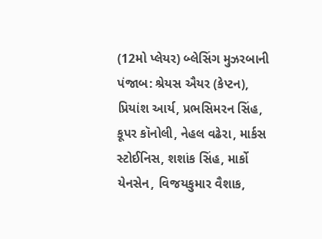(12મો પ્લેયર) બ્લેસિંગ મુઝરબાની
પંજાબ: શ્રેયસ ઐયર (કેપ્ટન), પ્રિયાંશ આર્ય, પ્રભસિમરન સિંહ, કૂપર કૉનોલી, નેહલ વઢેરા, માર્કસ સ્ટોઈનિસ, શશાંક સિંહ, માર્કો યેનસેન, વિજયકુમાર વૈશાક,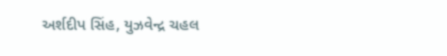અર્શદીપ સિંહ, યુઝવેન્દ્ર ચહલ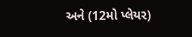અને (12મો પ્લેયર)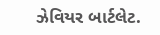ઝેવિયર બાર્ટલેટ.